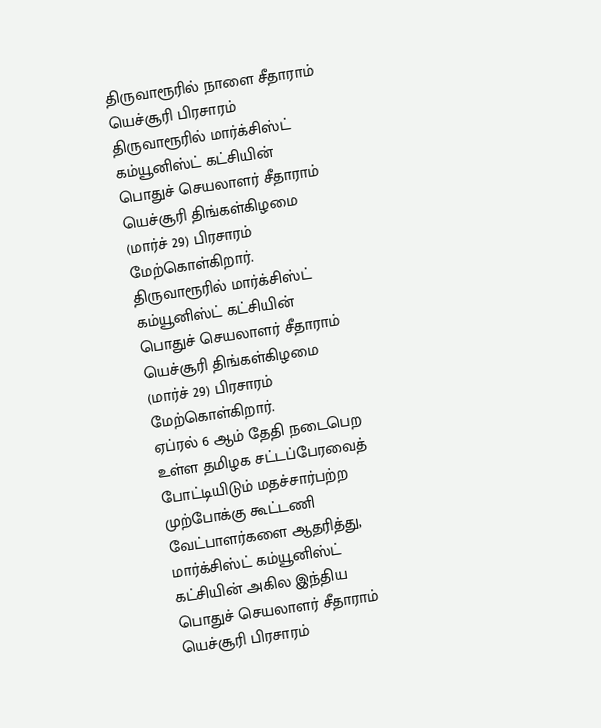திருவாரூரில் நாளை சீதாராம் யெச்சூரி பிரசாரம்
திருவாரூரில் மார்க்சிஸ்ட் கம்யூனிஸ்ட் கட்சியின் பொதுச் செயலாளர் சீதாராம் யெச்சூரி திங்கள்கிழமை (மார்ச் 29) பிரசாரம் மேற்கொள்கிறார்.
திருவாரூரில் மார்க்சிஸ்ட் கம்யூனிஸ்ட் கட்சியின் பொதுச் செயலாளர் சீதாராம் யெச்சூரி திங்கள்கிழமை (மார்ச் 29) பிரசாரம் மேற்கொள்கிறார்.
ஏப்ரல் 6 ஆம் தேதி நடைபெற உள்ள தமிழக சட்டப்பேரவைத் போட்டியிடும் மதச்சார்பற்ற முற்போக்கு கூட்டணி வேட்பாளர்களை ஆதரித்து, மார்க்சிஸ்ட் கம்யூனிஸ்ட் கட்சியின் அகில இந்திய பொதுச் செயலாளர் சீதாராம் யெச்சூரி பிரசாரம்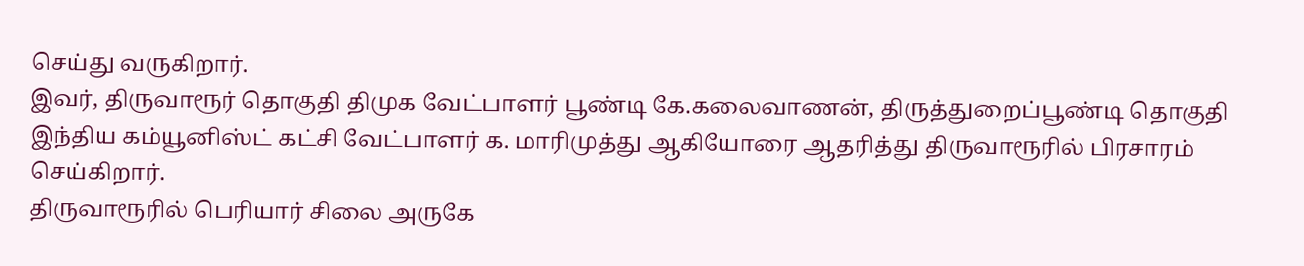செய்து வருகிறார்.
இவர், திருவாரூர் தொகுதி திமுக வேட்பாளர் பூண்டி கே.கலைவாணன், திருத்துறைப்பூண்டி தொகுதி இந்திய கம்யூனிஸ்ட் கட்சி வேட்பாளர் க. மாரிமுத்து ஆகியோரை ஆதரித்து திருவாரூரில் பிரசாரம் செய்கிறார்.
திருவாரூரில் பெரியார் சிலை அருகே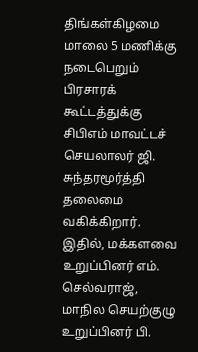திங்கள்கிழமை மாலை 5 மணிக்கு நடைபெறும் பிரசாரக் கூட்டத்துக்கு சிபிஎம் மாவட்டச் செயலாலர் ஜி. சுந்தரமூர்த்தி தலைமை வகிக்கிறார். இதில், மக்களவை உறுப்பினர் எம். செல்வராஜ், மாநில செயற்குழு உறுப்பினர் பி.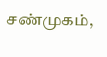சண்முகம்,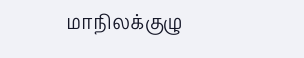மாநிலக்குழு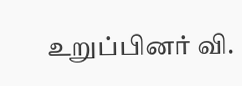உறுப்பினர் வி.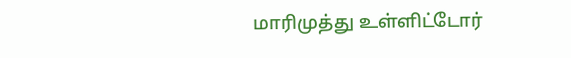மாரிமுத்து உள்ளிட்டோர்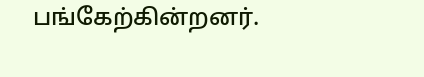பங்கேற்கின்றனர்.